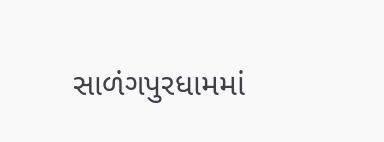સાળંગપુરધામમાં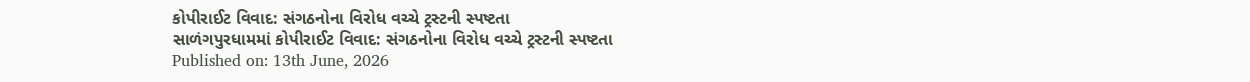કોપીરાઈટ વિવાદ: સંગઠનોના વિરોધ વચ્ચે ટ્રસ્ટની સ્પષ્ટતા
સાળંગપુરધામમાં કોપીરાઈટ વિવાદ: સંગઠનોના વિરોધ વચ્ચે ટ્રસ્ટની સ્પષ્ટતા
Published on: 13th June, 2026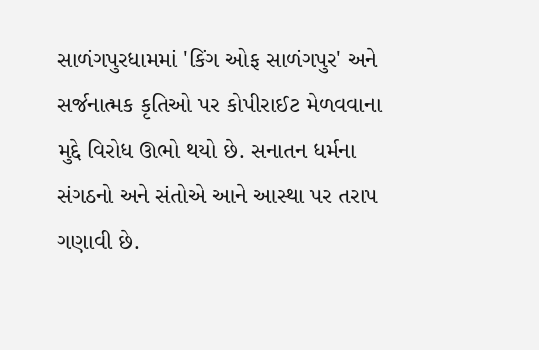સાળંગપુરધામમાં 'કિંગ ઓફ સાળંગપુર' અને સર્જનાત્મક કૃતિઓ પર કોપીરાઈટ મેળવવાના મુદ્દે વિરોધ ઊભો થયો છે. સનાતન ધર્મના સંગઠનો અને સંતોએ આને આસ્થા પર તરાપ ગણાવી છે.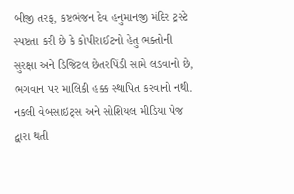બીજી તરફ, કષ્ટભંજન દેવ હનુમાનજી મંદિર ટ્રસ્ટે સ્પષ્ટતા કરી છે કે કોપીરાઈટનો હેતુ ભક્તોની સુરક્ષા અને ડિજિટલ છેતરપિંડી સામે લડવાનો છે, ભગવાન પર માલિકી હક્ક સ્થાપિત કરવાનો નથી. નકલી વેબસાઇટ્સ અને સોશિયલ મીડિયા પેજ દ્વારા થતી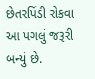છેતરપિંડી રોકવા આ પગલું જરૂરી બન્યું છે.